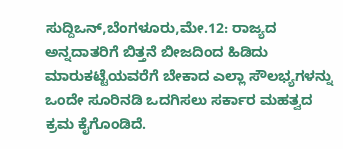ಸುದ್ದಿಒನ್,ಬೆಂಗಳೂರು,ಮೇ.12: ರಾಜ್ಯದ ಅನ್ನದಾತರಿಗೆ ಬಿತ್ತನೆ ಬೀಜದಿಂದ ಹಿಡಿದು ಮಾರುಕಟ್ಟೆಯವರೆಗೆ ಬೇಕಾದ ಎಲ್ಲಾ ಸೌಲಭ್ಯಗಳನ್ನು ಒಂದೇ ಸೂರಿನಡಿ ಒದಗಿಸಲು ಸರ್ಕಾರ ಮಹತ್ವದ ಕ್ರಮ ಕೈಗೊಂಡಿದೆ.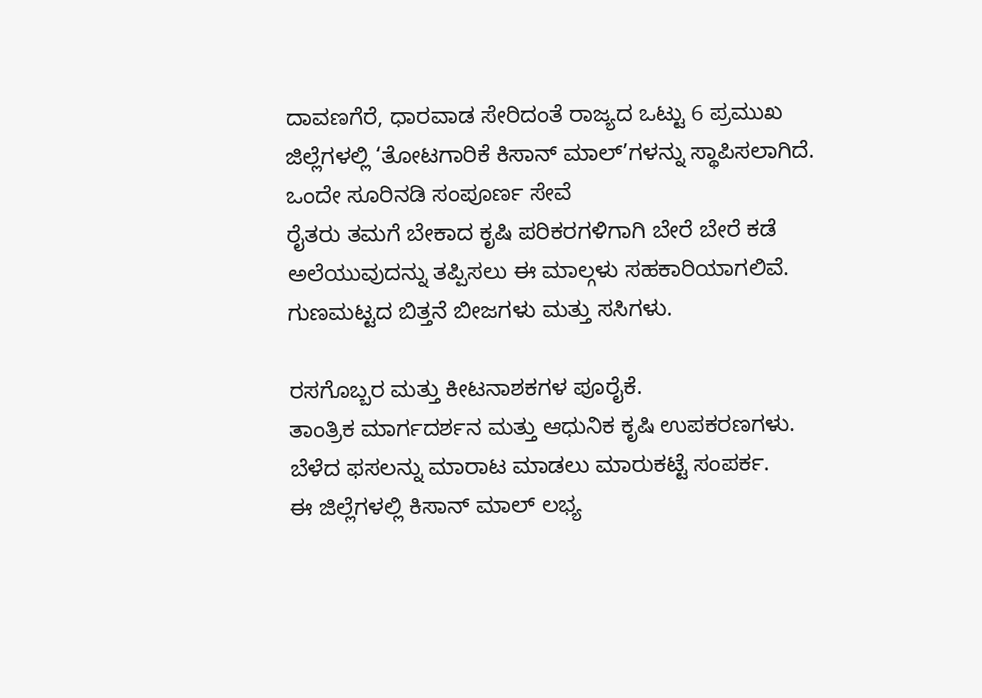ದಾವಣಗೆರೆ, ಧಾರವಾಡ ಸೇರಿದಂತೆ ರಾಜ್ಯದ ಒಟ್ಟು 6 ಪ್ರಮುಖ ಜಿಲ್ಲೆಗಳಲ್ಲಿ ‘ತೋಟಗಾರಿಕೆ ಕಿಸಾನ್ ಮಾಲ್’ಗಳನ್ನು ಸ್ಥಾಪಿಸಲಾಗಿದೆ.
ಒಂದೇ ಸೂರಿನಡಿ ಸಂಪೂರ್ಣ ಸೇವೆ
ರೈತರು ತಮಗೆ ಬೇಕಾದ ಕೃಷಿ ಪರಿಕರಗಳಿಗಾಗಿ ಬೇರೆ ಬೇರೆ ಕಡೆ ಅಲೆಯುವುದನ್ನು ತಪ್ಪಿಸಲು ಈ ಮಾಲ್ಗಳು ಸಹಕಾರಿಯಾಗಲಿವೆ.
ಗುಣಮಟ್ಟದ ಬಿತ್ತನೆ ಬೀಜಗಳು ಮತ್ತು ಸಸಿಗಳು.

ರಸಗೊಬ್ಬರ ಮತ್ತು ಕೀಟನಾಶಕಗಳ ಪೂರೈಕೆ.
ತಾಂತ್ರಿಕ ಮಾರ್ಗದರ್ಶನ ಮತ್ತು ಆಧುನಿಕ ಕೃಷಿ ಉಪಕರಣಗಳು.
ಬೆಳೆದ ಫಸಲನ್ನು ಮಾರಾಟ ಮಾಡಲು ಮಾರುಕಟ್ಟೆ ಸಂಪರ್ಕ.
ಈ ಜಿಲ್ಲೆಗಳಲ್ಲಿ ಕಿಸಾನ್ ಮಾಲ್ ಲಭ್ಯ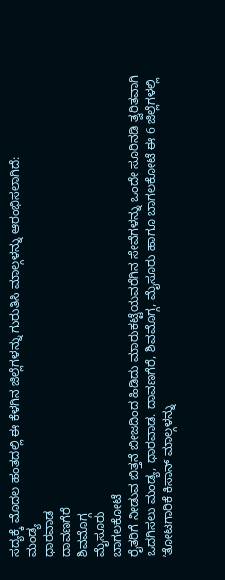ಸದ್ಯಕ್ಕೆ ಮೊದಲ ಹಂತದಲ್ಲಿ ಈ ಕೆಳಗಿನ ಜಿಲ್ಲೆಗಳನ್ನು ಗುರುತಿಸಿ ಮಾಲ್ಗಳನ್ನು ಆರಂಭಿಸಲಾಗಿದೆ:
ಮಂಡ್ಯ
ಧಾರವಾಡ
ದಾವಣಗೆರೆ
ಶಿವಮೊಗ್ಗ
ಮೈಸೂರು
ಬಾಗಲಕೋಟೆ
ರೈತರಿಗೆ ನೀಡುವ ಬಿತ್ತನೆ ಬೀಜದಿಂದ ಹಿಡಿದು ಮಾರುಕಟ್ಟೆಯವರೆಗಿನ ಸೇವೆಗಳನ್ನು ಒಂದೇ ಸೂರಿನಡಿ ತ್ವರಿತವಾಗಿ ಒದಗಿಸಲು ಮಂಡ್ಯ, ಧಾರವಾಡ. ದಾವಣಗೆರೆ, ಶಿವಮೊಗ್ಗ, ಮೈಸೂರು ಹಾಗೂ ಬಾಗಲಕೋಟೆ ಈ 6 ಜಿಲ್ಲೆಗಳಲ್ಲಿ ʼತೋಟಗಾರಿಕೆ ಕಿಸಾನ್ ಮಾಲ್ಗಳನ್ನು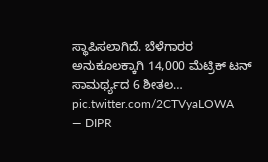ಸ್ಥಾಪಿಸಲಾಗಿದೆ. ಬೆಳೆಗಾರರ ಅನುಕೂಲಕ್ಕಾಗಿ 14,000 ಮೆಟ್ರಿಕ್ ಟನ್ ಸಾಮರ್ಥ್ಯದ 6 ಶೀತಲ… pic.twitter.com/2CTVyaLOWA
— DIPR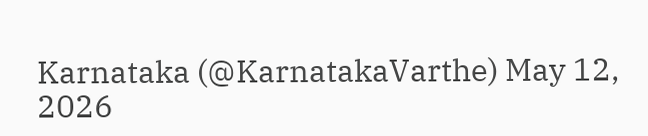Karnataka (@KarnatakaVarthe) May 12, 2026